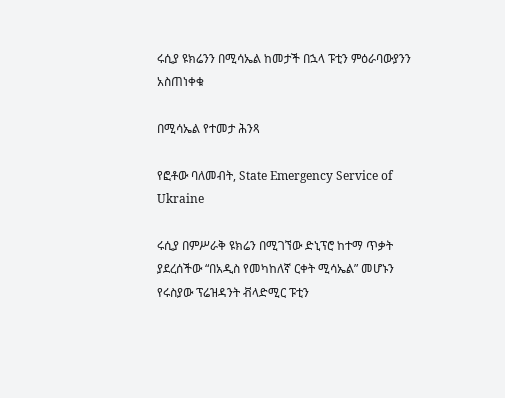ሩሲያ ዩክሬንን በሚሳኤል ከመታች በኋላ ፑቲን ምዕራባውያንን አስጠነቀቁ

በሚሳኤል የተመታ ሕንጻ

የፎቶው ባለመብት, State Emergency Service of Ukraine

ሩሲያ በምሥራቅ ዩክሬን በሚገኘው ድኒፕሮ ከተማ ጥቃት ያደረሰችው “በአዲስ የመካከለኛ ርቀት ሚሳኤል” መሆኑን የሩስያው ፕሬዝዳንት ቭላድሚር ፑቲን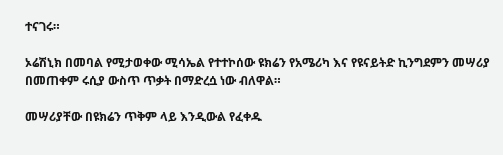ተናገሩ።

ኦሬሽኒክ በመባል የሚታወቀው ሚሳኤል የተተኮሰው ዩክሬን የአሜሪካ እና የዩናይትድ ኪንግደምን መሣሪያ በመጠቀም ሩሲያ ውስጥ ጥቃት በማድረሷ ነው ብለዋል።

መሣሪያቸው በዩክሬን ጥቅም ላይ እንዲውል የፈቀዱ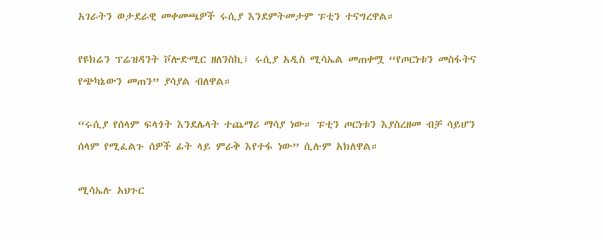አገራትን ወታደራዊ መቀመጫዎች ሩሲያ እንደምትመታም ፑቲን ተናግረዋል።

የዩክሬን ፕሬዝዳንት ቮሎድሚር ዘለንስኪ፣ ሩሲያ አዲስ ሚሳኤል መጠቀሟ “የጦርነቱን መስፋትና የጭካኔውን መጠን” ያሳያል ብለዋል።

“ሩሲያ የሰላም ፍላጎት እንደሌላት ተጨማሪ ማሳያ ነው። ፑቲን ጦርነቱን እያስረዘመ ብቻ ሳይሆን ሰላም የሚፈልጉ ሰዎች ፊት ላይ ምራቅ እየተፋ ነው” ሲሉም አክለዋል።

ሚሳኤሉ አህጉር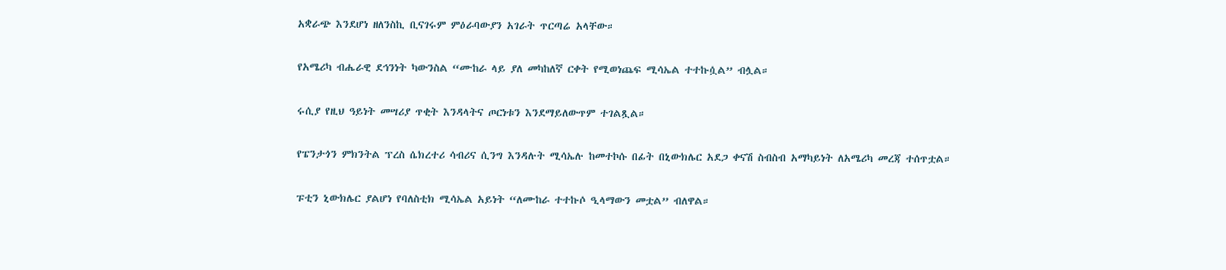አቋራጭ እንደሆነ ዘለንስኪ ቢናገሩም ምዕራባውያን አገራት ጥርጣሬ አላቸው።

የአሜሪካ ብሔራዊ ደኅንነት ካውንስል “ሙከራ ላይ ያለ መካከለኛ ርቀት የሚወነጨፍ ሚሳኤል ተተኩሷል” ብሏል።

ሩሲያ የዚህ ዓይነት መሣሪያ ጥቂት እንዳላትና ጦርነቱን እንደማይለውጥም ተገልጿል።

የፔንታጎን ምክንትል ፕረስ ሴክረተሪ ሳብሪና ሲንግ እንዳሉት ሚሳኤሉ ከመተኮሱ በፊት በኒውክሌር አደጋ ቀናሽ ስብስብ አማካይነት ለአሜሪካ መረጃ ተሰጥቷል።

ፑቲን ኒውክሌር ያልሆነ የባለስቲክ ሚሳኤል አይነት “ለሙከራ ተተኩሶ ዒላማውን መቷል” ብለዋል።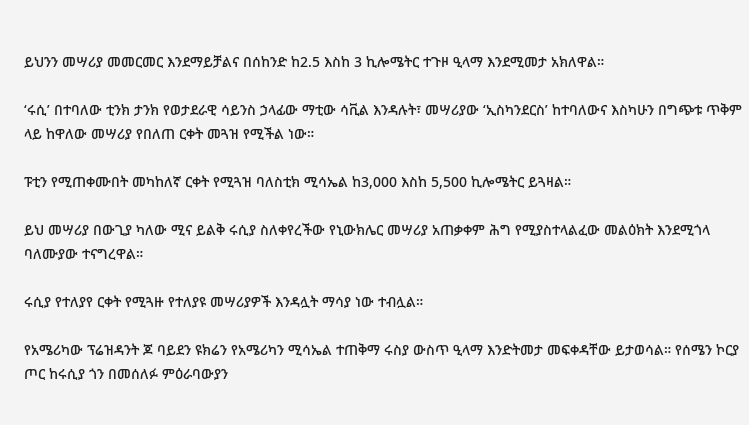ይህንን መሣሪያ መመርመር እንደማይቻልና በሰከንድ ከ2.5 እስከ 3 ኪሎሜትር ተጉዞ ዒላማ እንደሚመታ አክለዋል።

‘ሩሲ’ በተባለው ቲንክ ታንክ የወታደራዊ ሳይንስ ኃላፊው ማቲው ሳቪል እንዳሉት፣ መሣሪያው ‘ኢስካንደርስ’ ከተባለውና እስካሁን በግጭቱ ጥቅም ላይ ከዋለው መሣሪያ የበለጠ ርቀት መጓዝ የሚችል ነው።

ፑቲን የሚጠቀሙበት መካከለኛ ርቀት የሚጓዝ ባለስቲክ ሚሳኤል ከ3,000 እስከ 5,500 ኪሎሜትር ይጓዛል።

ይህ መሣሪያ በውጊያ ካለው ሚና ይልቅ ሩሲያ ስለቀየረችው የኒውክሌር መሣሪያ አጠቃቀም ሕግ የሚያስተላልፈው መልዕክት እንደሚጎላ ባለሙያው ተናግረዋል።

ሩሲያ የተለያየ ርቀት የሚጓዙ የተለያዩ መሣሪያዎች እንዳሏት ማሳያ ነው ተብሏል።

የአሜሪካው ፕሬዝዳንት ጆ ባይደን ዩክሬን የአሜሪካን ሚሳኤል ተጠቅማ ሩስያ ውስጥ ዒላማ እንድትመታ መፍቀዳቸው ይታወሳል። የሰሜን ኮርያ ጦር ከሩሲያ ጎን በመሰለፉ ምዕራባውያን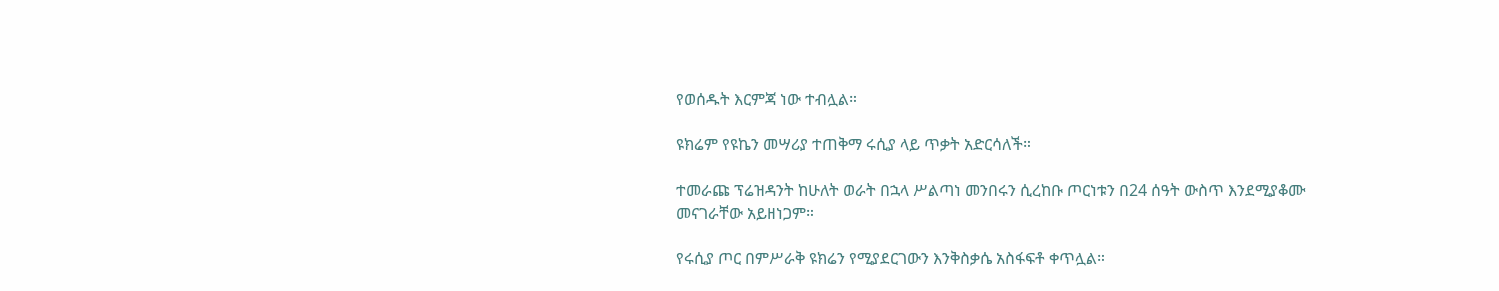የወሰዱት እርምጃ ነው ተብሏል።

ዩክሬም የዩኬን መሣሪያ ተጠቅማ ሩሲያ ላይ ጥቃት አድርሳለች።

ተመራጩ ፕሬዝዳንት ከሁለት ወራት በኋላ ሥልጣነ መንበሩን ሲረከቡ ጦርነቱን በ24 ሰዓት ውስጥ እንደሚያቆሙ መናገራቸው አይዘነጋም።

የሩሲያ ጦር በምሥራቅ ዩክሬን የሚያደርገውን እንቅስቃሴ አስፋፍቶ ቀጥሏል።